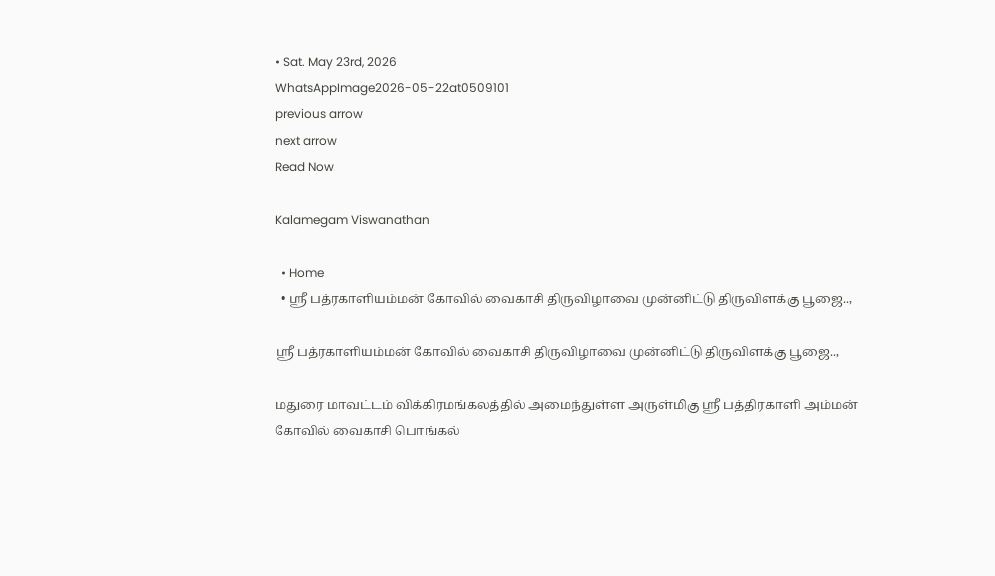• Sat. May 23rd, 2026
WhatsAppImage2026-05-22at0509101
previous arrow
next arrow
Read Now

Kalamegam Viswanathan

  • Home
  • ஸ்ரீ பத்ரகாளியம்மன் கோவில் வைகாசி திருவிழாவை முன்னிட்டு திருவிளக்கு பூஜை..,

ஸ்ரீ பத்ரகாளியம்மன் கோவில் வைகாசி திருவிழாவை முன்னிட்டு திருவிளக்கு பூஜை..,

மதுரை மாவட்டம் விக்கிரமங்கலத்தில் அமைந்துள்ள அருள்மிகு ஸ்ரீ பத்திரகாளி அம்மன் கோவில் வைகாசி பொங்கல்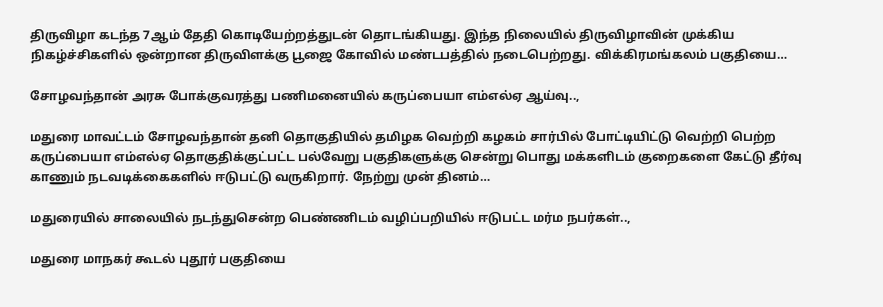திருவிழா கடந்த 7ஆம் தேதி கொடியேற்றத்துடன் தொடங்கியது. இந்த நிலையில் திருவிழாவின் முக்கிய நிகழ்ச்சிகளில் ஒன்றான திருவிளக்கு பூஜை கோவில் மண்டபத்தில் நடைபெற்றது. விக்கிரமங்கலம் பகுதியை…

சோழவந்தான் அரசு போக்குவரத்து பணிமனையில் கருப்பையா எம்எல்ஏ ஆய்வு..,

மதுரை மாவட்டம் சோழவந்தான் தனி தொகுதியில் தமிழக வெற்றி கழகம் சார்பில் போட்டியிட்டு வெற்றி பெற்ற கருப்பையா எம்எல்ஏ தொகுதிக்குட்பட்ட பல்வேறு பகுதிகளுக்கு சென்று பொது மக்களிடம் குறைகளை கேட்டு தீர்வு காணும் நடவடிக்கைகளில் ஈடுபட்டு வருகிறார். நேற்று முன் தினம்…

மதுரையில் சாலையில் நடந்துசென்ற பெண்ணிடம் வழிப்பறியில் ஈடுபட்ட மர்ம நபர்கள்..,

மதுரை மாநகர் கூடல் புதூர் பகுதியை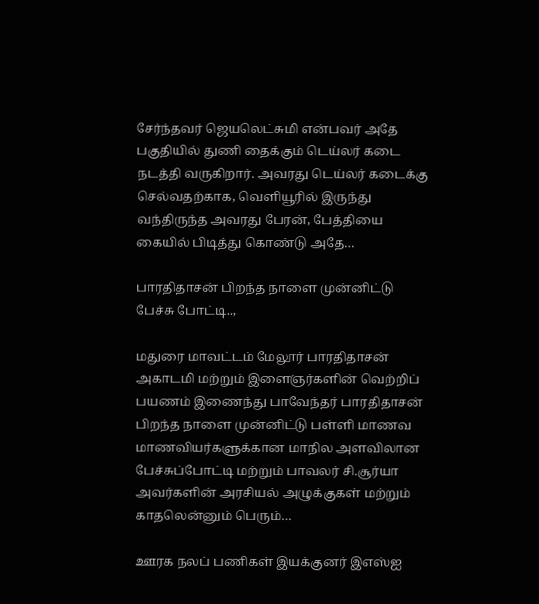சேர்ந்தவர் ஜெயலெட்சுமி என்பவர் அதே பகுதியில் துணி தைக்கும் டெய்லர் கடை நடத்தி வருகிறார். அவரது டெய்லர் கடைக்கு செல்வதற்காக, வெளியூரில் இருந்து வந்திருந்த அவரது பேரன், பேத்தியை கையில் பிடித்து கொண்டு அதே…

பாரதிதாசன் பிறந்த நாளை முன்னிட்டு பேச்சு போட்டி..,

மதுரை மாவட்டம் மேலூர் பாரதிதாசன் அகாடமி மற்றும் இளைஞர்களின் வெற்றிப் பயணம் இணைந்து பாவேந்தர் பாரதிதாசன் பிறந்த நாளை முன்னிட்டு பள்ளி மாணவ மாணவியர்களுக்கான மாநில அளவிலான பேச்சுப்போட்டி மற்றும் பாவலர் சி.சூர்யா அவர்களின் அரசியல் அழுக்குகள் மற்றும் காதலென்னும் பெரும்…

ஊரக நலப் பணிகள் இயக்குனர் இஎஸ்ஐ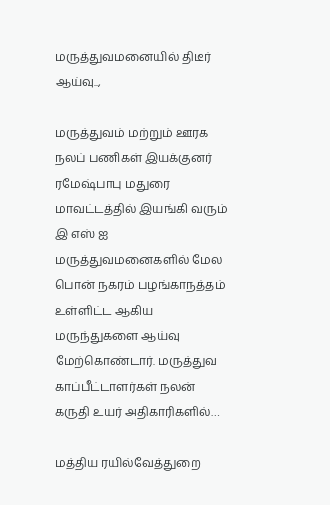மருத்துவமனையில் திடீர் ஆய்வு..,

மருத்துவம் மற்றும் ஊரக நலப் பணிகள் இயக்குனர் ரமேஷ்பாபு மதுரை மாவட்டத்தில் இயங்கி வரும் இ எஸ் ஐ மருத்துவமனைகளில் மேல பொன் நகரம் பழங்காநத்தம் உள்ளிட்ட ஆகிய மருந்துகளை ஆய்வு மேற்கொண்டார். மருத்துவ காப்பீட்டாளர்கள் நலன் கருதி உயர் அதிகாரிகளில்…

மத்திய ரயில்வேத்துறை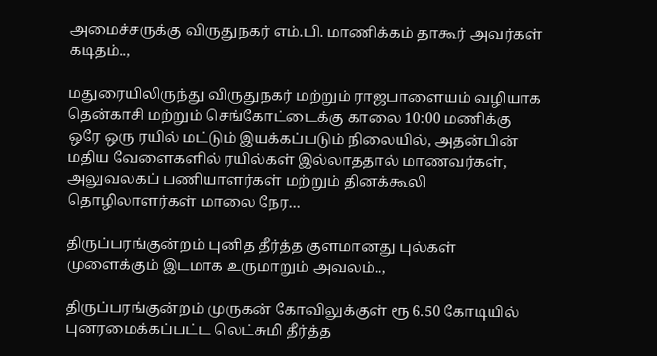அமைச்சருக்கு விருதுநகர் எம்.பி. மாணிக்கம் தாகூர் அவர்கள் கடிதம்..,

மதுரையிலிருந்து விருதுநகர் மற்றும் ராஜபாளையம் வழியாக தென்காசி மற்றும் செங்கோட்டைக்கு காலை 10:00 மணிக்கு ஒரே ஒரு ரயில் மட்டும் இயக்கப்படும் நிலையில், அதன்பின் மதிய வேளைகளில் ரயில்கள் இல்லாததால் மாணவர்கள், அலுவலகப் பணியாளர்கள் மற்றும் தினக்கூலி தொழிலாளர்கள் மாலை நேர…

திருப்பரங்குன்றம் புனித தீர்த்த குளமானது புல்கள் முளைக்கும் இடமாக உருமாறும் அவலம்..,

திருப்பரங்குன்றம் முருகன் கோவிலுக்குள் ரூ 6.50 கோடியில் புனரமைக்கப்பட்ட லெட்சுமி தீர்த்த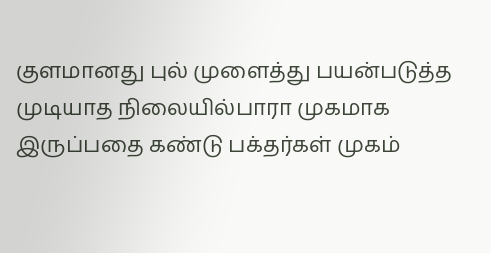குளமானது புல் முளைத்து பயன்படுத்த முடியாத நிலையில்பாரா முகமாக இருப்பதை கண்டு பக்தர்கள் முகம்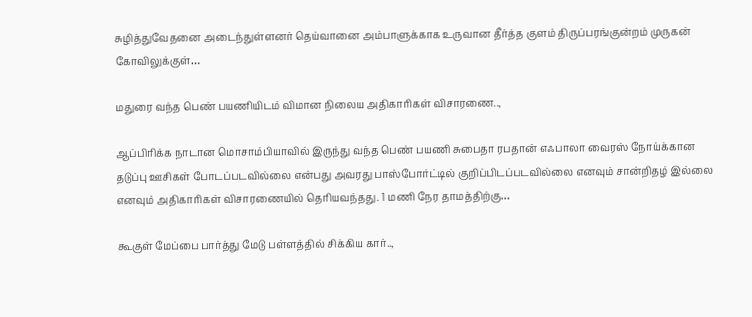சுழித்துவேதனை அடைந்துள்ளனர் தெய்வானை அம்பாளுக்காக உருவான தீர்த்த குளம் திருப்பரங்குன்றம் முருகன் கோவிலுக்குள்…

மதுரை வந்த பெண் பயணியிடம் விமான நிலைய அதிகாரிகள் விசாரணை..,

ஆப்பிரிக்க நாடான மொசாம்பியாவில் இருந்து வந்த பெண் பயணி சுபைதா ரபதான் எஃபாலா வைரஸ் நோய்க்கான தடுப்பு ஊசிகள் போடப்படவில்லை என்பது அவரது பாஸ்போர்ட்டில் குறிப்பிடப்படவில்லை எனவும் சான்றிதழ் இல்லை எனவும் அதிகாரிகள் விசாரணையில் தெரியவந்தது. 1 மணி நேர தாமத்திற்கு…

கூகுள் மேப்பை பார்த்து மேடு பள்ளத்தில் சிக்கிய கார்..,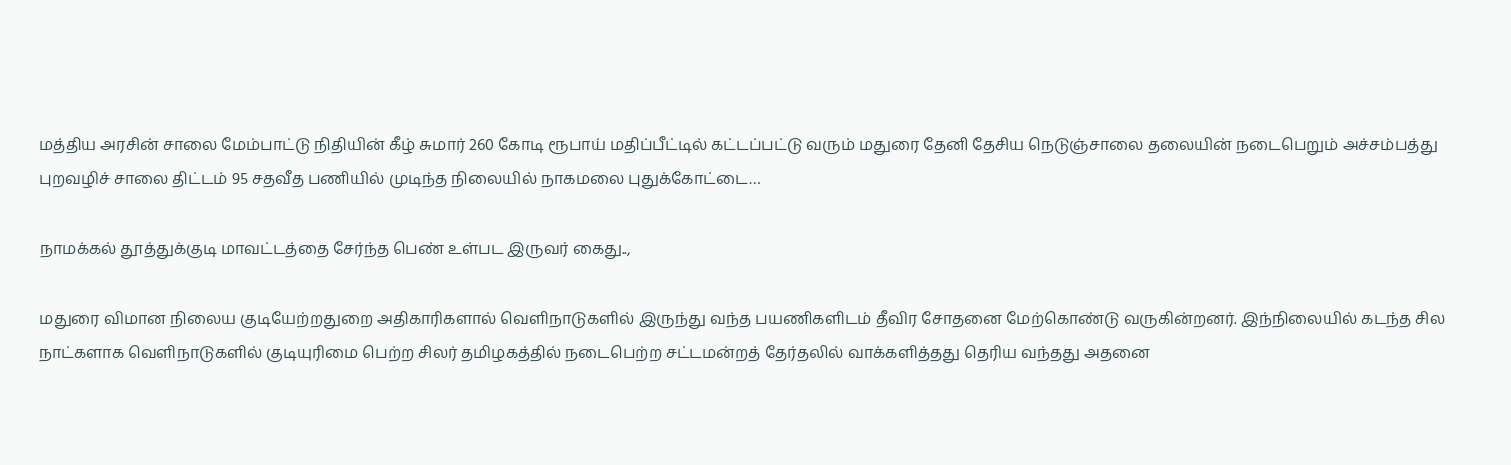மத்திய அரசின் சாலை மேம்பாட்டு நிதியின் கீழ் சுமார் 260 கோடி ரூபாய் மதிப்பீட்டில் கட்டப்பட்டு வரும் மதுரை தேனி தேசிய நெடுஞ்சாலை தலையின் நடைபெறும் அச்சம்பத்து புறவழிச் சாலை திட்டம் 95 சதவீத பணியில் முடிந்த நிலையில் நாகமலை புதுக்கோட்டை…

நாமக்கல் தூத்துக்குடி மாவட்டத்தை சேர்ந்த பெண் உள்பட இருவர் கைது..,

மதுரை விமான நிலைய குடியேற்றதுறை அதிகாரிகளால் வெளிநாடுகளில் இருந்து வந்த பயணிகளிடம் தீவிர சோதனை மேற்கொண்டு வருகின்றனர். இந்நிலையில் கடந்த சில நாட்களாக வெளிநாடுகளில் குடியுரிமை பெற்ற சிலர் தமிழகத்தில் நடைபெற்ற சட்டமன்றத் தேர்தலில் வாக்களித்தது தெரிய வந்தது அதனை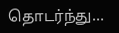தொடர்ந்து…